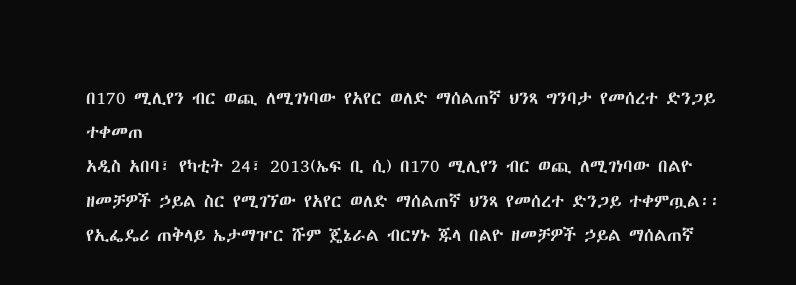በ170 ሚሊየን ብር ወጪ ለሚገነባው የአየር ወለድ ማሰልጠኛ ህንጻ ግንባታ የመሰረተ ድንጋይ ተቀመጠ
አዲስ አበባ፣ የካቲት 24፣ 2013(ኤፍ ቢ ሲ) በ170 ሚሊየን ብር ወጪ ለሚገነባው በልዮ ዘመቻዎች ኃይል ስር የሚገኘው የአየር ወለድ ማሰልጠኛ ህንጻ የመሰረተ ድንጋይ ተቀምጧል፡፡
የኢፌዴሪ ጠቅላይ ኤታማዦር ሹም ጄኔራል ብርሃኑ ጁላ በልዮ ዘመቻዎች ኃይል ማሰልጠኛ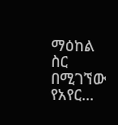ማዕከል ስር በሚገኘው የአየር…